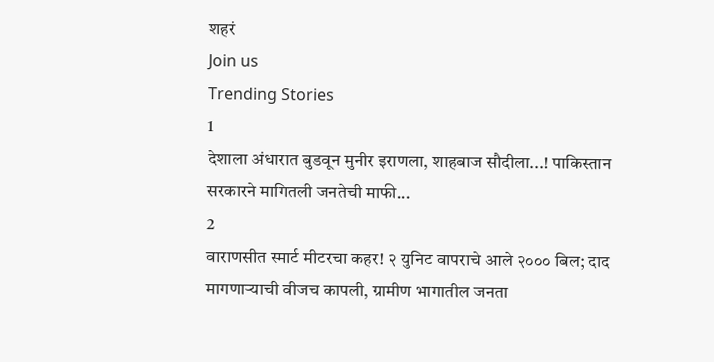शहरं
Join us
Trending Stories
1
देशाला अंधारात बुडवून मुनीर इराणला, शाहबाज सौदीला...! पाकिस्तान सरकारने मागितली जनतेची माफी...
2
वाराणसीत स्मार्ट मीटरचा कहर! २ युनिट वापराचे आले २००० बिल; दाद मागणाऱ्याची वीजच कापली, ग्रामीण भागातील जनता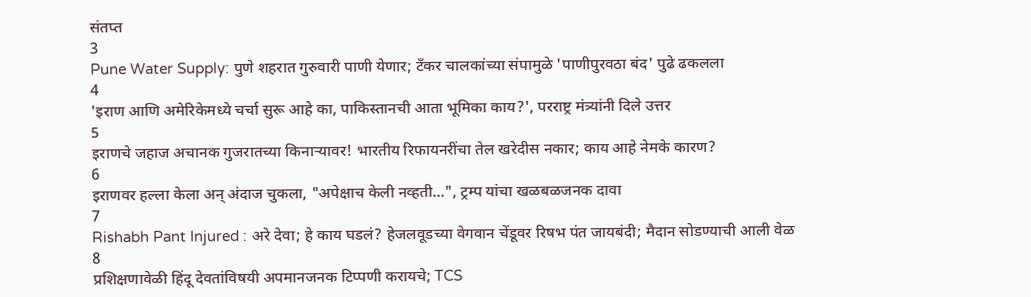संतप्त
3
Pune Water Supply: पुणे शहरात गुरुवारी पाणी येणार; टँकर चालकांच्या संपामुळे 'पाणीपुरवठा बंद' पुढे ढकलला
4
'इराण आणि अमेरिकेमध्ये चर्चा सुरू आहे का, पाकिस्तानची आता भूमिका काय?', परराष्ट्र मंत्र्यांनी दिले उत्तर
5
इराणचे जहाज अचानक गुजरातच्या किनाऱ्यावर! भारतीय रिफायनरींचा तेल खरेदीस नकार; काय आहे नेमके कारण?
6
इराणवर हल्ला केला अन् अंदाज चुकला, "अपेक्षाच केली नव्हती...", ट्रम्प यांचा खळबळजनक दावा
7
Rishabh Pant Injured : अरे देवा; हे काय घडलं? हेजलवूडच्या वेगवान चेंडूवर रिषभ पंत जायबंदी; मैदान सोडण्याची आली वेळ
8
प्रशिक्षणावेळी हिंदू देवतांविषयी अपमानजनक टिप्पणी करायचे; TCS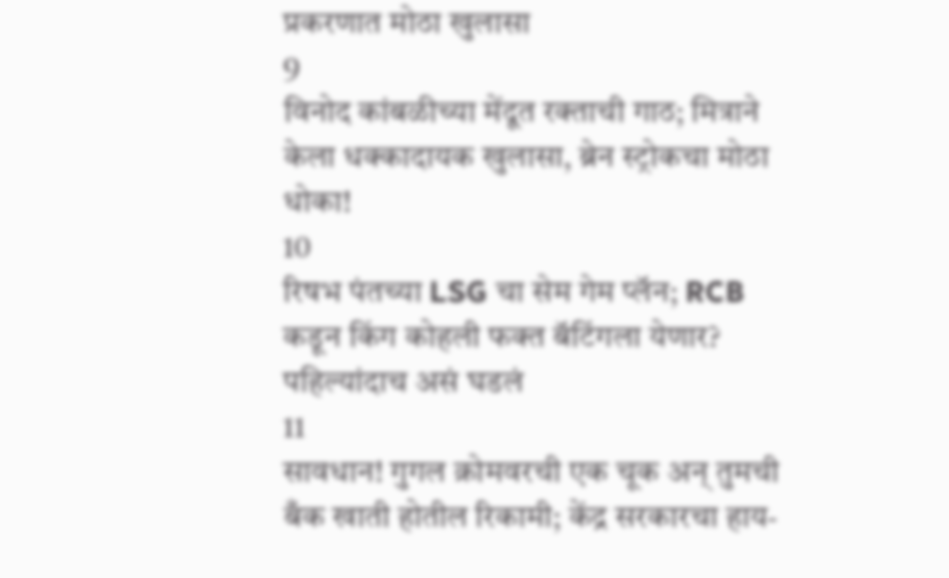प्रकरणात मोठा खुलासा
9
विनोद कांबळीच्या मेंदूत रक्ताची गाठ; मित्राने केला धक्कादायक खुलासा, ब्रेन स्ट्रोकचा मोठा धोका!
10
रिषभ पंतच्या LSG चा सेम गेम प्लॅन; RCB कडून किंग कोहली फक्त बॅटिंगला येणार? पहिल्यांदाच असं घडलं
11
सावधान! गुगल क्रोमवरची एक चूक अन् तुमची बँक खाती होतील रिकामी; केंद्र सरकारचा हाय-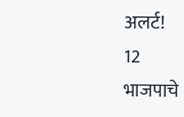अलर्ट!
12
भाजपाचे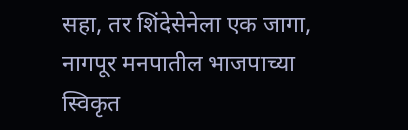सहा, तर शिंदेसेनेला एक जागा, नागपूर मनपातील भाजपाच्या स्विकृत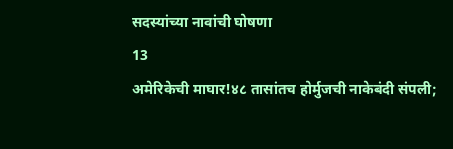सदस्यांच्या नावांची घोषणा
13
अमेरिकेची माघार!४८ तासांतच होर्मुजची नाकेबंदी संपली;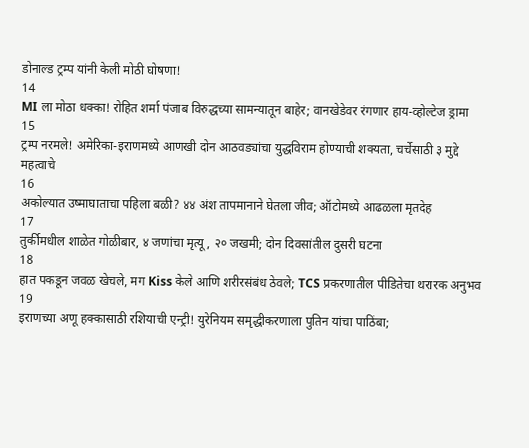डोनाल्ड ट्रम्प यांनी केली मोठी घोषणा!
14
MI ला मोठा धक्का! रोहित शर्मा पंजाब विरुद्धच्या सामन्यातून बाहेर; वानखेडेवर रंगणार हाय-व्होल्टेज ड्रामा
15
ट्रम्प नरमले! अमेरिका-इराणमध्ये आणखी दोन आठवड्यांचा युद्धविराम होण्याची शक्यता, चर्चेसाठी ३ मुद्दे महत्वाचे
16
अकोल्यात उष्माघाताचा पहिला बळी? ४४ अंश तापमानाने घेतला जीव; ऑटोमध्ये आढळला मृतदेह
17
तुर्कीमधील शाळेत गोळीबार, ४ जणांचा मृत्यू, २० जखमी; दोन दिवसांतील दुसरी घटना
18
हात पकडून जवळ खेचले, मग Kiss केले आणि शरीरसंबंध ठेवले; TCS प्रकरणातील पीडितेचा थरारक अनुभव
19
इराणच्या अणू हक्कासाठी रशियाची एन्ट्री! युरेनियम समृद्धीकरणाला पुतिन यांचा पाठिंबा;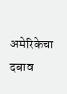अमेरिकेचा दबाव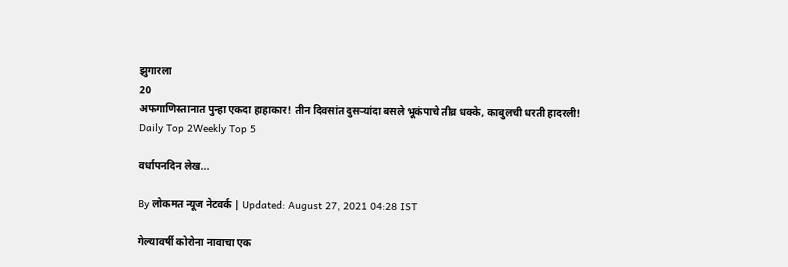झुगारला
20
अफगाणिस्तानात पुन्हा एकदा हाहाकार! तीन दिवसांत दुसऱ्यांदा बसले भूकंपाचे तीव्र धक्के, काबुलची धरती हादरली!
Daily Top 2Weekly Top 5

वर्धापनदिन लेख...

By लोकमत न्यूज नेटवर्क | Updated: August 27, 2021 04:28 IST

गेल्यावर्षी कोरोना नावाचा एक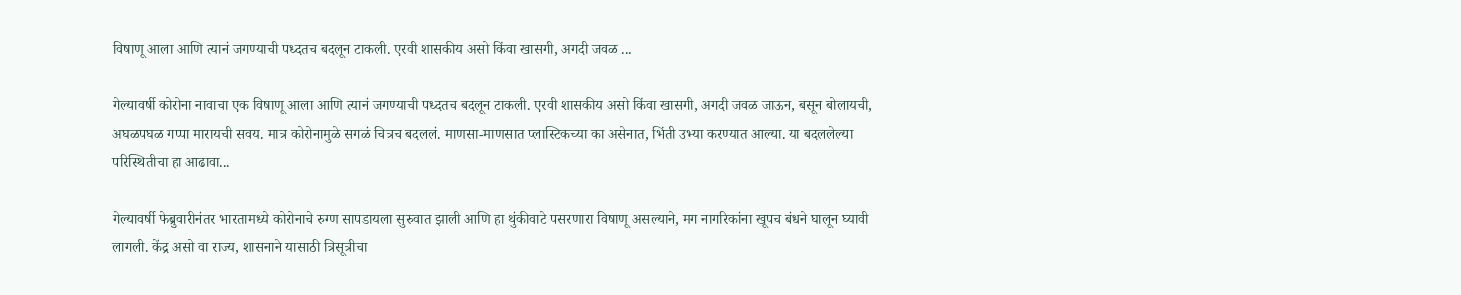विषाणू आला आणि त्यानं जगण्याची पध्दतच बदलून टाकली. एरवी शासकीय असो किंवा खासगी, अगदी जवळ ...

गेल्यावर्षी कोरोना नावाचा एक विषाणू आला आणि त्यानं जगण्याची पध्दतच बदलून टाकली. एरवी शासकीय असो किंवा खासगी, अगदी जवळ जाऊन, बसून बोलायची, अघळपघळ गप्पा मारायची सवय. मात्र कोरोनामुळे सगळं चित्रच बदललं. माणसा-माणसात प्लास्टिकच्या का असेनात, भिंती उभ्या करण्यात आल्या. या बदललेल्या परिस्थितीचा हा आढावा...

गेल्यावर्षी फेब्रुवारीनंतर भारतामध्ये कोरोनाचे रुग्ण सापडायला सुरुवात झाली आणि हा थुंकीवाटे पसरणारा विषाणू असल्याने, मग नागरिकांना खूपच बंधने घालून घ्यावी लागली. केंद्र असो वा राज्य, शासनाने यासाठी त्रिसूत्रीचा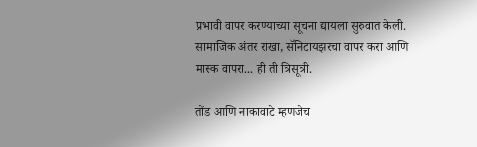प्रभावी वापर करण्याच्या सूचना द्यायला सुरुवात केली. सामाजिक अंतर राखा, सॅनिटायझरचा वापर करा आणि मास्क वापरा... ही ती त्रिसूत्री.

तोंड आणि नाकावाटे म्हणजेच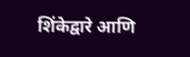शिंकेद्वारे आणि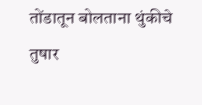तोंडातून बोलताना थुंकीचे तुषार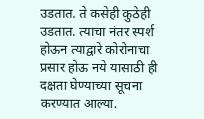उडतात. ते कसेही कुठेही उडतात. त्याचा नंतर स्पर्श होऊन त्याद्वारे कोरोनाचा प्रसार होऊ नये यासाठी ही दक्षता घेण्याच्या सूचना करण्यात आल्या.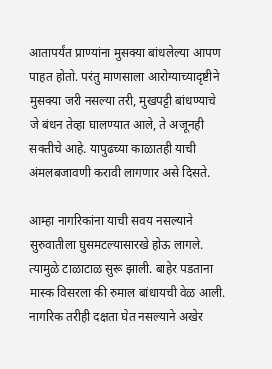आतापर्यंत प्राण्यांना मुसक्या बांधलेल्या आपण पाहत होतो. परंतु माणसाला आरोग्याच्यादृष्टीने मुसक्या जरी नसल्या तरी, मुखपट्टी बांधण्याचे जे बंधन तेव्हा घालण्यात आले, ते अजूनही सक्तीचे आहे. यापुढच्या काळातही याची अंमलबजावणी करावी लागणार असे दिसते.

आम्हा नागरिकांना याची सवय नसल्याने सुरुवातीला घुसमटल्यासारखे होऊ लागले. त्यामुळे टाळाटाळ सुरू झाली. बाहेर पडताना मास्क विसरला की रुमाल बांधायची वेळ आली. नागरिक तरीही दक्षता घेत नसल्याने अखेर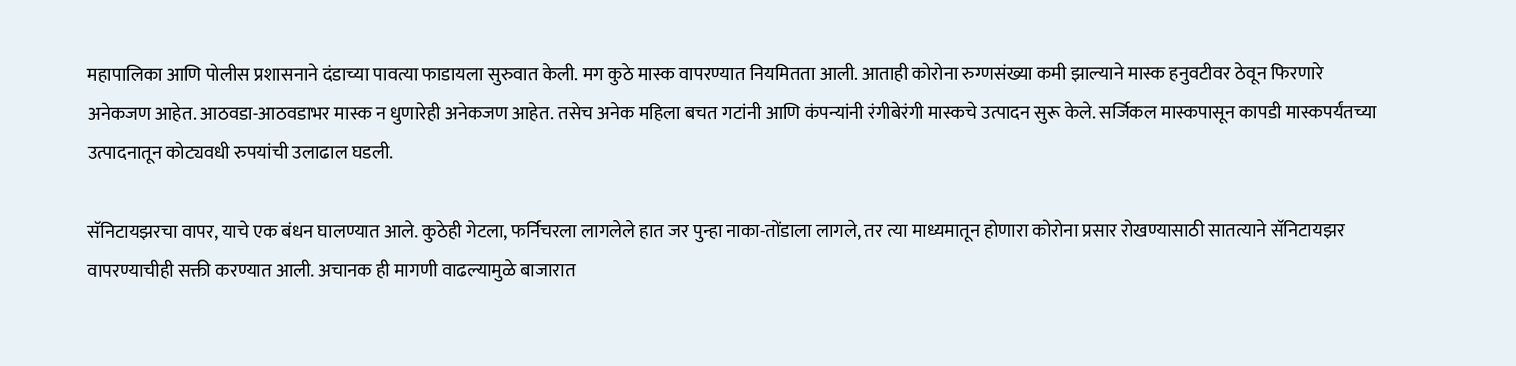महापालिका आणि पोलीस प्रशासनाने दंडाच्या पावत्या फाडायला सुरुवात केली. मग कुठे मास्क वापरण्यात नियमितता आली. आताही कोरोना रुग्णसंख्या कमी झाल्याने मास्क हनुवटीवर ठेवून फिरणारे अनेकजण आहेत. आठवडा-आठवडाभर मास्क न धुणारेही अनेकजण आहेत. तसेच अनेक महिला बचत गटांनी आणि कंपन्यांनी रंगीबेरंगी मास्कचे उत्पादन सुरू केले. सर्जिकल मास्कपासून कापडी मास्कपर्यंतच्या उत्पादनातून कोट्यवधी रुपयांची उलाढाल घडली.

सॅनिटायझरचा वापर, याचे एक बंधन घालण्यात आले. कुठेही गेटला, फर्निचरला लागलेले हात जर पुन्हा नाका-तोंडाला लागले, तर त्या माध्यमातून होणारा कोरोना प्रसार रोखण्यासाठी सातत्याने सॅनिटायझर वापरण्याचीही सक्ती करण्यात आली. अचानक ही मागणी वाढल्यामुळे बाजारात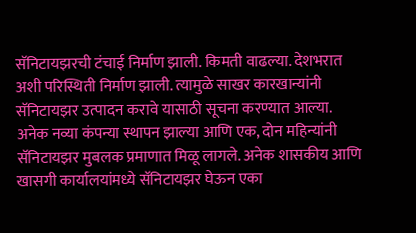सॅनिटायझरची टंचाई निर्माण झाली. किमती वाढल्या. देशभरात अशी परिस्थिती निर्माण झाली. त्यामुळे साखर कारखान्यांनी सॅनिटायझर उत्पादन करावे यासाठी सूचना करण्यात आल्या. अनेक नव्या कंपन्या स्थापन झाल्या आणि एक, दोन महिन्यांनी सॅनिटायझर मुबलक प्रमाणात मिळू लागले. अनेक शासकीय आणि खासगी कार्यालयांमध्ये सॅनिटायझर घेऊन एका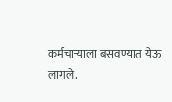कर्मचाऱ्याला बसवण्यात येऊ लागले.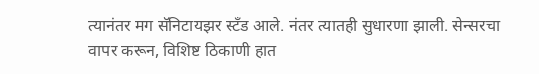त्यानंतर मग सॅनिटायझर स्टॅंड आले. नंतर त्यातही सुधारणा झाली. सेन्सरचा वापर करून, विशिष्ट ठिकाणी हात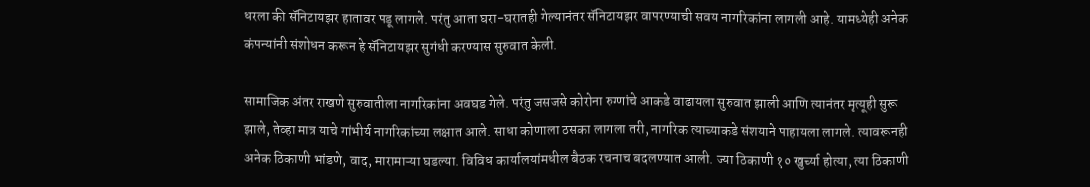धरला की सॅनिटायझर हातावर पडू लागले. परंतु आता घरा-घरातही गेल्यानंतर सॅनिटायझर वापरण्याची सवय नागरिकांना लागली आहे. यामध्येही अनेक कंपन्यांनी संशोधन करून हे सॅनिटायझर सुगंधी करण्यास सुरुवात केली.

सामाजिक अंतर राखणे सुरुवातीला नागरिकांना अवघड गेले. परंतु जसजसे कोरोना रुग्णांचे आकडे वाढायला सुरुवात झाली आणि त्यानंतर मृत्यूही सुरू झाले, तेव्हा मात्र याचे गांभीर्य नागरिकांच्या लक्षात आले. साधा कोणाला ठसका लागला तरी, नागरिक त्याच्याकडे संशयाने पाहायला लागले. त्यावरूनही अनेक ठिकाणी भांडणे, वाद, मारामाऱ्या घडल्या. विविध कार्यालयांमधील बैठक रचनाच बदलण्यात आली. ज्या ठिकाणी १० खुर्च्या होत्या, त्या ठिकाणी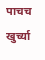पाचच खुर्च्या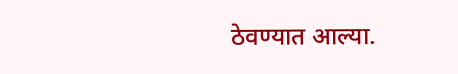ठेवण्यात आल्या.